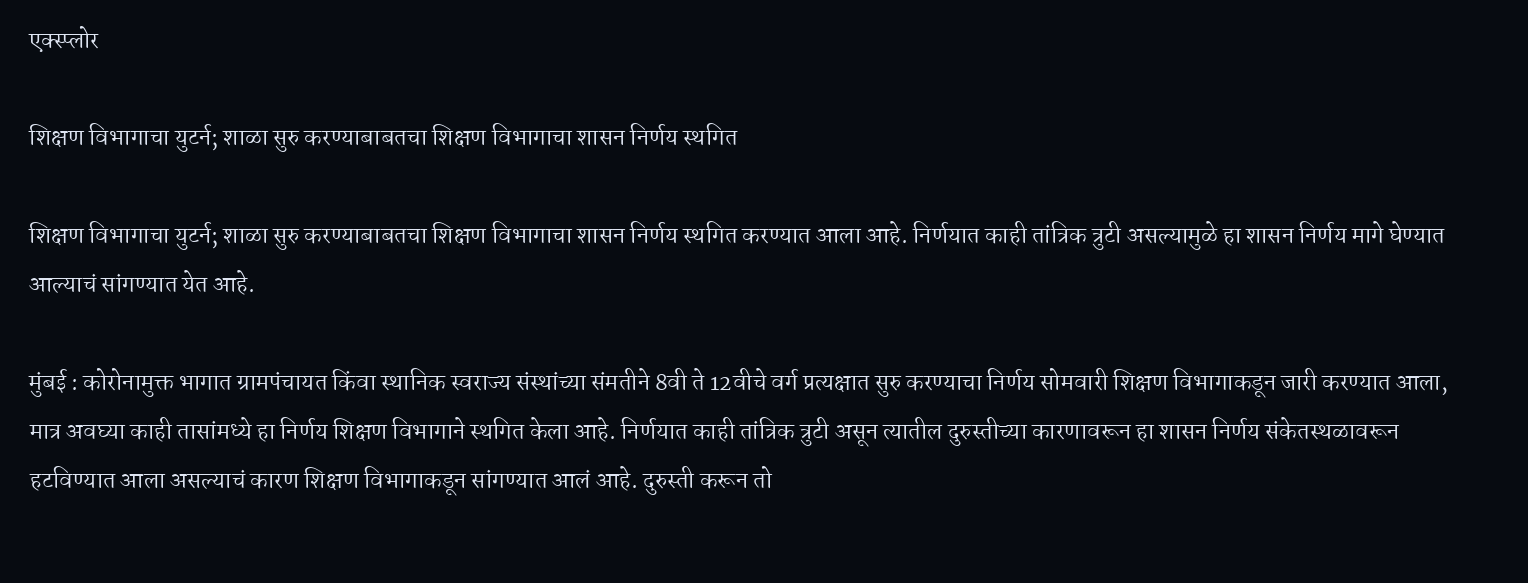एक्स्प्लोर

शिक्षण विभागाचा युटर्न; शाळा सुरु करण्याबाबतचा शिक्षण विभागाचा शासन निर्णय स्थगित

शिक्षण विभागाचा युटर्न; शाळा सुरु करण्याबाबतचा शिक्षण विभागाचा शासन निर्णय स्थगित करण्यात आला आहे. निर्णयात काही तांत्रिक त्रुटी असल्यामुळे हा शासन निर्णय मागे घेण्यात आल्याचं सांगण्यात येत आहे.

मुंबई : कोरोनामुक्त भागात ग्रामपंचायत किंवा स्थानिक स्वराज्य संस्थांच्या संमतीने 8वी ते 12वीचे वर्ग प्रत्यक्षात सुरु करण्याचा निर्णय सोमवारी शिक्षण विभागाकडून जारी करण्यात आला, मात्र अवघ्या काही तासांमध्ये हा निर्णय शिक्षण विभागाने स्थगित केला आहे. निर्णयात काही तांत्रिक त्रुटी असून त्यातील दुरुस्तीच्या कारणावरून हा शासन निर्णय संकेतस्थळावरून हटविण्यात आला असल्याचं कारण शिक्षण विभागाकडून सांगण्यात आलं आहे. दुरुस्ती करून तो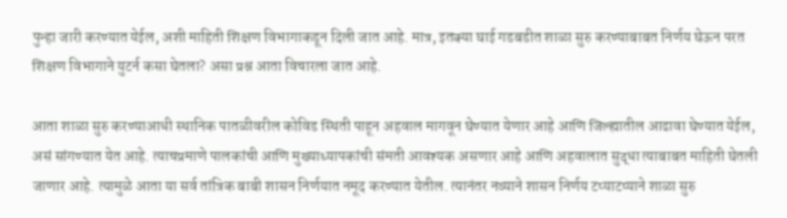पुन्हा जारी करण्यात येईल, अशी माहिती शिक्षण विभागाकडून दिली जात आहे. मात्र, इतक्या घाई गडबडीत शाळा सुरु करण्याबाबत निर्णय घेऊन परत शिक्षण विभागाने युटर्न कसा घेतला? असा प्रश्न आता विचारला जात आहे.

आता शाळा सुरु करण्याआधी स्थानिक पातळीवरील कोविड स्थिती पाहून अहवाल मागवून घेण्यात येणार आहे आणि जिल्ह्यातील आढावा घेण्यात येईल, असं सांगण्यात येत आहे. त्याचप्रमाणे पालकांची आणि मुख्याध्यापकांची संमती आवश्यक असणार आहे आणि अहवालात सुद्धा त्याबाबत माहिती घेतली जाणार आहे. त्यामुळे आता या सर्व तांत्रिक बाबी शासन निर्णयात नमूद करण्यात येतील. त्यानंतर नव्याने शासन निर्णय टप्याटप्याने शाळा सुरु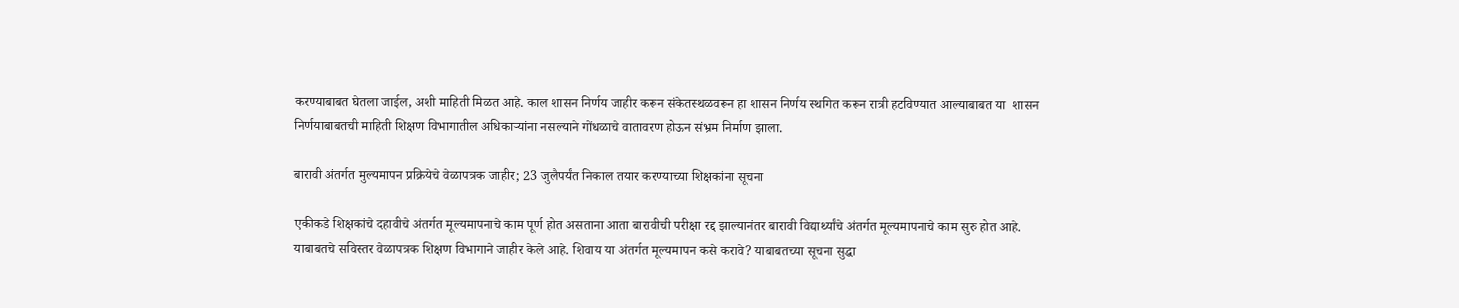करण्याबाबत घेतला जाईल, अशी माहिती मिळत आहे. काल शासन निर्णय जाहीर करून संकेतस्थळवरून हा शासन निर्णय स्थगित करून रात्री हटविण्यात आल्याबाबत या  शासन निर्णयाबाबतची माहिती शिक्षण विभागातील अधिकाऱ्यांना नसल्याने गोंधळाचे वातावरण होऊन संभ्रम निर्माण झाला.

बारावी अंतर्गत मुल्यमापन प्रक्रियेचे वेळापत्रक जाहीर; 23 जुलैपर्यंत निकाल तयार करण्याच्या शिक्षकांना सूचना

एकीकडे शिक्षकांचे दहावीचे अंतर्गत मूल्यमापनाचे काम पूर्ण होत असताना आता बारावीची परीक्षा रद्द झाल्यानंतर बारावी विद्यार्थ्यांचे अंतर्गत मूल्यमापनाचे काम सुरु होत आहे. याबाबतचे सविस्तर वेळापत्रक शिक्षण विभागाने जाहीर केले आहे. शिवाय या अंतर्गत मूल्यमापन कसे करावे? याबाबतच्या सूचना सुद्धा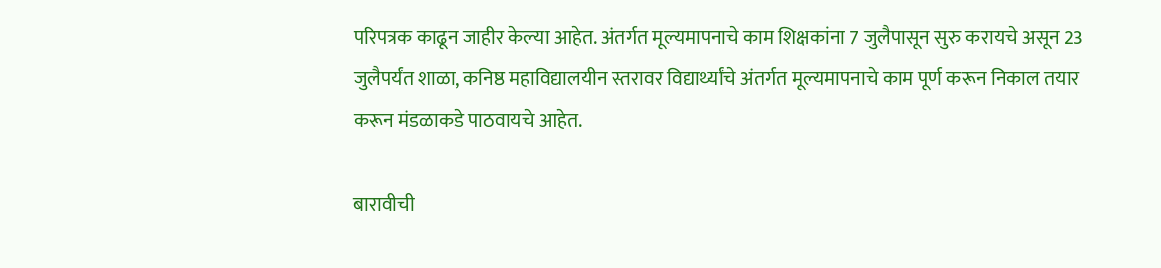परिपत्रक काढून जाहीर केल्या आहेत. अंतर्गत मूल्यमापनाचे काम शिक्षकांना 7 जुलैपासून सुरु करायचे असून 23 जुलैपर्यंत शाळा, कनिष्ठ महाविद्यालयीन स्तरावर विद्यार्थ्यांचे अंतर्गत मूल्यमापनाचे काम पूर्ण करून निकाल तयार करून मंडळाकडे पाठवायचे आहेत.

बारावीची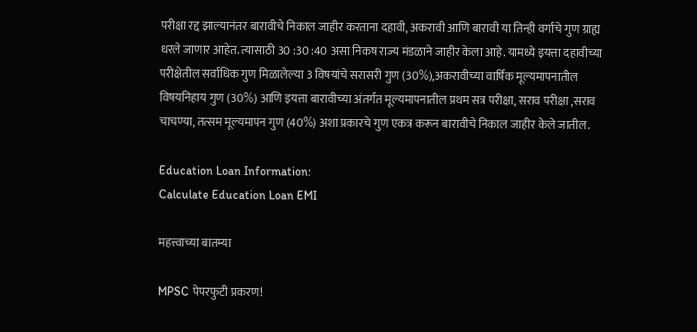परीक्षा रद्द झाल्यानंतर बारावीचे निकाल जाहीर करताना दहावी, अकरावी आणि बारावी या तिन्ही वर्गाचे गुण ग्राह्य धरले जाणार आहेत. त्यासाठी 30 :30 :40 असा निकष राज्य मंडळाने जाहीर केला आहे. यामध्ये इयत्ता दहावीच्या परीक्षेतील सर्वाधिक गुण मिळालेल्या 3 विषयांचे सरासरी गुण (30%),अकरावीच्या वार्षिक मूल्यमापनातील विषयनिहाय गुण (30%) आणि इयत्ता बारावीच्या अंतर्गत मूल्यमापनातील प्रथम सत्र परीक्षा, सराव परीक्षा ,सराव चाचण्या, तत्सम मूल्यमापन गुण (40%) अशा प्रकारचे गुण एकत्र करून बारावीचे निकाल जाहीर केले जातील.

Education Loan Information:
Calculate Education Loan EMI

महत्त्वाच्या बातम्या

MPSC पेपरफुटी प्रकरण!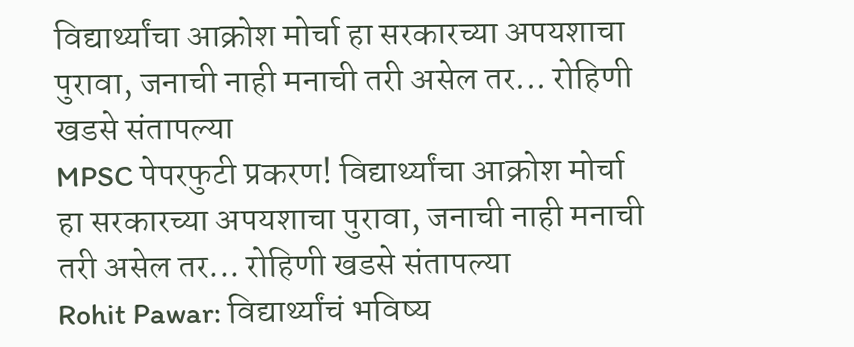विद्यार्थ्यांचा आक्रोश मोर्चा हा सरकारच्या अपयशाचा पुरावा, जनाची नाही मनाची तरी असेल तर... रोहिणी खडसे संतापल्या
MPSC पेपरफुटी प्रकरण! विद्यार्थ्यांचा आक्रोश मोर्चा हा सरकारच्या अपयशाचा पुरावा, जनाची नाही मनाची तरी असेल तर... रोहिणी खडसे संतापल्या
Rohit Pawar: विद्यार्थ्यांचं भविष्य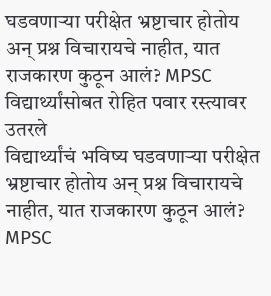घडवणाऱ्या परीक्षेत भ्रष्टाचार होतोय अन् प्रश्न विचारायचे नाहीत, यात राजकारण कुठून आलं? MPSC विद्यार्थ्यांसोबत रोहित पवार रस्त्यावर उतरले
विद्यार्थ्यांचं भविष्य घडवणाऱ्या परीक्षेत भ्रष्टाचार होतोय अन् प्रश्न विचारायचे नाहीत, यात राजकारण कुठून आलं? MPSC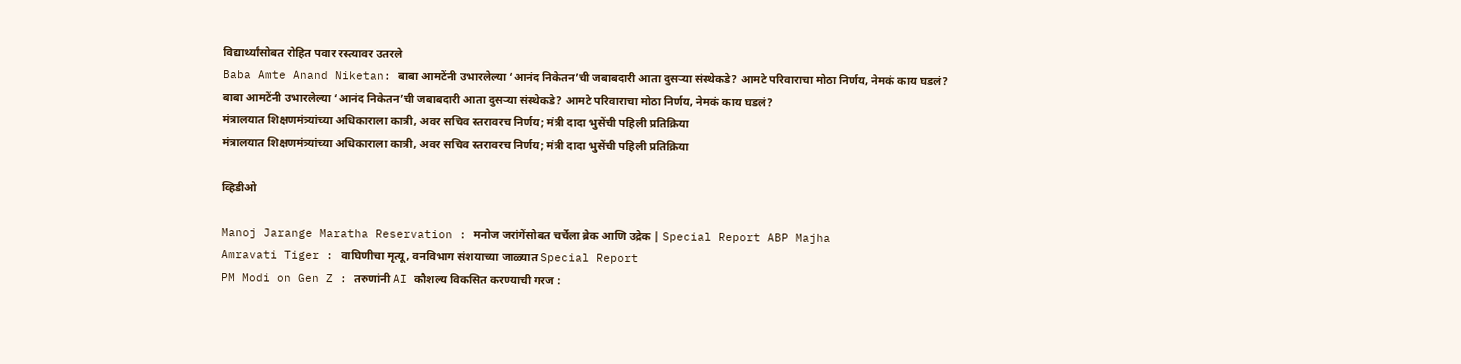विद्यार्थ्यांसोबत रोहित पवार रस्त्यावर उतरले
Baba Amte Anand Niketan: बाबा आमटेंनी उभारलेल्या ‘आनंद निकेतन’ची जबाबदारी आता दुसऱ्या संस्थेकडे? आमटे परिवाराचा मोठा निर्णय, नेमकं काय घडलं?
बाबा आमटेंनी उभारलेल्या ‘आनंद निकेतन’ची जबाबदारी आता दुसऱ्या संस्थेकडे? आमटे परिवाराचा मोठा निर्णय, नेमकं काय घडलं?
मंत्रालयात शिक्षणमंत्र्यांच्या अधिकाराला कात्री, अवर सचिव स्तरावरच निर्णय; मंत्री दादा भुसेंची पहिली प्रतिक्रिया
मंत्रालयात शिक्षणमंत्र्यांच्या अधिकाराला कात्री, अवर सचिव स्तरावरच निर्णय; मंत्री दादा भुसेंची पहिली प्रतिक्रिया

व्हिडीओ

Manoj Jarange Maratha Reservation : मनोज जरांगेंसोबत चर्चेला ब्रेक आणि उद्रेक | Special Report ABP Majha
Amravati Tiger : वाघिणीचा मृत्यू, वनविभाग संशयाच्या जाळ्यात Special Report
PM Modi on Gen Z : तरुणांनी AI कौशल्य विकसित करण्याची गरज :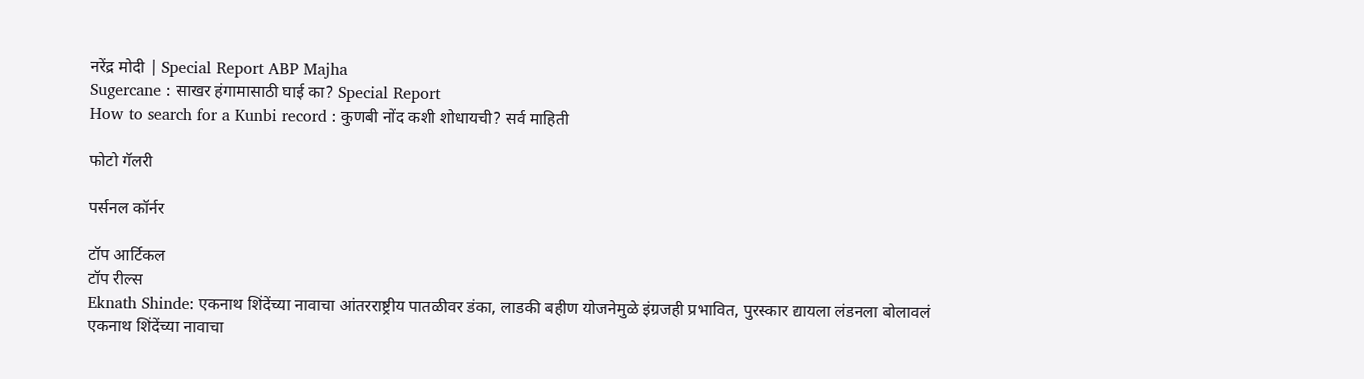नरेंद्र मोदी | Special Report ABP Majha
Sugercane : साखर हंगामासाठी घाई का? Special Report
How to search for a Kunbi record : कुणबी नोंद कशी शोधायची? सर्व माहिती

फोटो गॅलरी

पर्सनल कॉर्नर

टॉप आर्टिकल
टॉप रील्स
Eknath Shinde: एकनाथ शिंदेंच्या नावाचा आंतरराष्ट्रीय पातळीवर डंका, लाडकी बहीण योजनेमुळे इंग्रजही प्रभावित, पुरस्कार द्यायला लंडनला बोलावलं
एकनाथ शिंदेंच्या नावाचा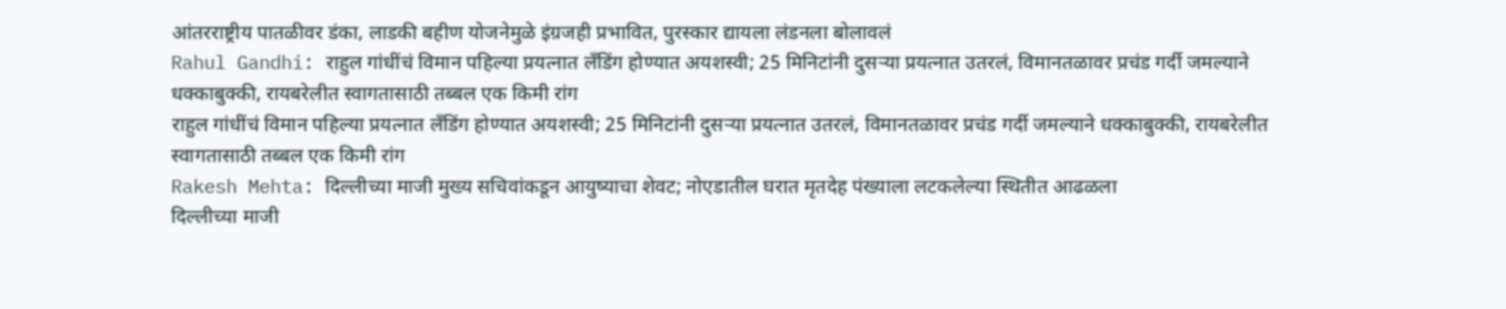आंतरराष्ट्रीय पातळीवर डंका, लाडकी बहीण योजनेमुळे इंग्रजही प्रभावित, पुरस्कार द्यायला लंडनला बोलावलं
Rahul Gandhi: राहुल गांधींचं विमान पहिल्या प्रयत्नात लँडिंग होण्यात अयशस्वी; 25 मिनिटांनी दुसऱ्या प्रयत्नात उतरलं, विमानतळावर प्रचंड गर्दी जमल्याने धक्काबुक्की, रायबरेलीत स्वागतासाठी तब्बल एक किमी रांग
राहुल गांधींचं विमान पहिल्या प्रयत्नात लँडिंग होण्यात अयशस्वी; 25 मिनिटांनी दुसऱ्या प्रयत्नात उतरलं, विमानतळावर प्रचंड गर्दी जमल्याने धक्काबुक्की, रायबरेलीत स्वागतासाठी तब्बल एक किमी रांग
Rakesh Mehta: दिल्लीच्या माजी मुख्य सचिवांकडून आयुष्याचा शेवट; नोएडातील घरात मृतदेह पंख्याला लटकलेल्या स्थितीत आढळला
दिल्लीच्या माजी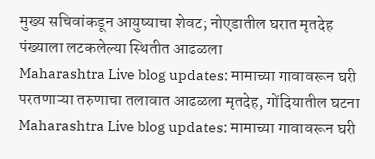मुख्य सचिवांकडून आयुष्याचा शेवट; नोएडातील घरात मृतदेह पंख्याला लटकलेल्या स्थितीत आढळला
Maharashtra Live blog updates: मामाच्या गावावरून घरी परतणाऱ्या तरुणाचा तलावात आढळला मृतदेह, गोंदियातील घटना
Maharashtra Live blog updates: मामाच्या गावावरून घरी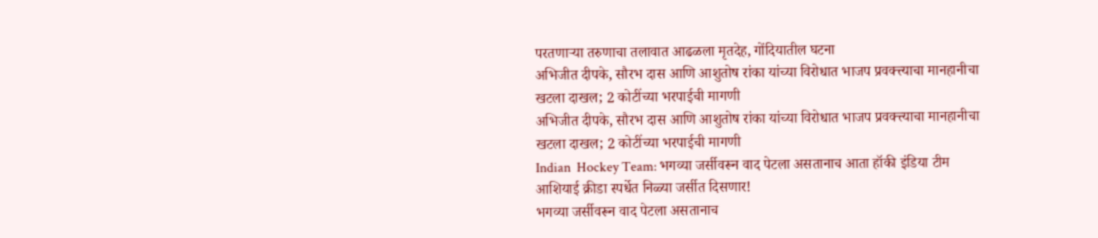परतणाऱ्या तरुणाचा तलावात आढळला मृतदेह, गोंदियातील घटना
अभिजीत दीपके, सौरभ दास आणि आशुतोष रांका यांच्या विरोधात भाजप प्रवक्त्त्याचा मानहानीचा खटला दाखल; 2 कोटींच्या भरपाईची मागणी
अभिजीत दीपके, सौरभ दास आणि आशुतोष रांका यांच्या विरोधात भाजप प्रवक्त्त्याचा मानहानीचा खटला दाखल; 2 कोटींच्या भरपाईची मागणी
Indian  Hockey Team: भगव्या जर्सीवरून वाद पेटला असतानाच आता हॉकी इंडिया टीम आशियाई क्रीडा स्पर्धेत निळ्या जर्सीत दिसणार!
भगव्या जर्सीवरून वाद पेटला असतानाच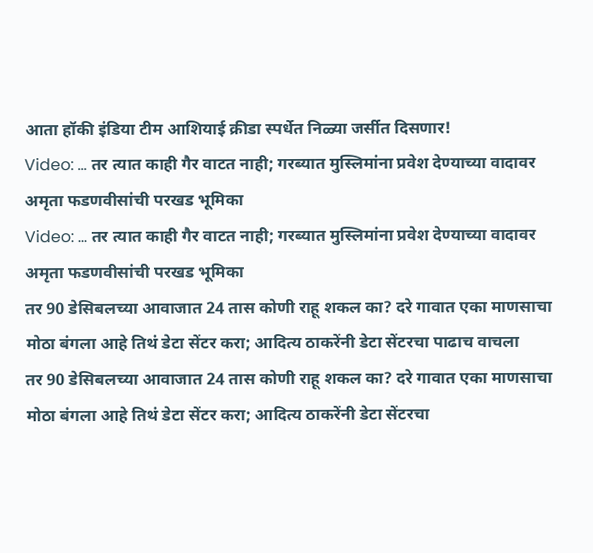आता हॉकी इंडिया टीम आशियाई क्रीडा स्पर्धेत निळ्या जर्सीत दिसणार!
Video: ... तर त्यात काही गैर वाटत नाही; गरब्यात मुस्लिमांना प्रवेश देण्याच्या वादावर अमृता फडणवीसांची परखड भूमिका
Video: ... तर त्यात काही गैर वाटत नाही; गरब्यात मुस्लिमांना प्रवेश देण्याच्या वादावर अमृता फडणवीसांची परखड भूमिका
तर 90 डेसिबलच्या आवाजात 24 तास कोणी राहू शकल का? दरे गावात एका माणसाचा मोठा बंगला आहे तिथं डेटा सेंटर करा; आदित्य ठाकरेंनी डेटा सेंटरचा पाढाच वाचला
तर 90 डेसिबलच्या आवाजात 24 तास कोणी राहू शकल का? दरे गावात एका माणसाचा मोठा बंगला आहे तिथं डेटा सेंटर करा; आदित्य ठाकरेंनी डेटा सेंटरचा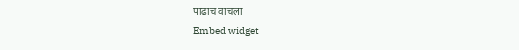पाढाच वाचला
Embed widget